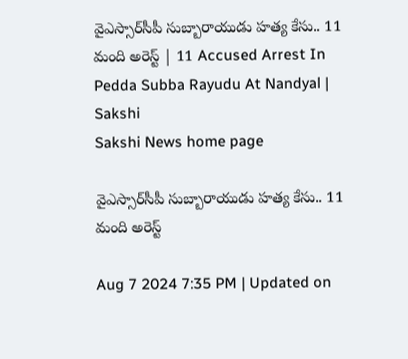వైఎస్సార్‌సీపీ సుబ్బారాయుడు హత్య కేసు.. 11 మంది అరెస్ట్‌ | 11 Accused Arrest In Pedda Subba Rayudu At Nandyal | Sakshi
Sakshi News home page

వైఎస్సార్‌సీపీ సుబ్బారాయుడు హత్య కేసు.. 11 మంది అరెస్ట్‌

Aug 7 2024 7:35 PM | Updated on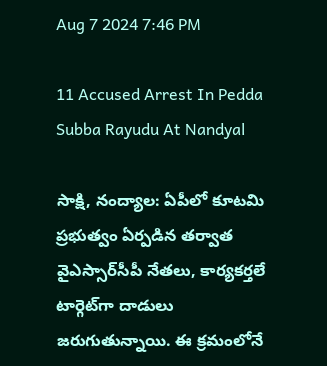Aug 7 2024 7:46 PM

11 Accused Arrest In Pedda Subba Rayudu At Nandyal

సాక్షి, నంద్యాల: ఏపీలో కూటమి ప్రభుత్వం ఏర్పడిన తర్వాత వైఎస్సార్‌సీపీ నేతలు, కార్యకర్తలే టార్గెట్‌గా దాడులు జరుగుతున్నాయి. ఈ క్రమంలోనే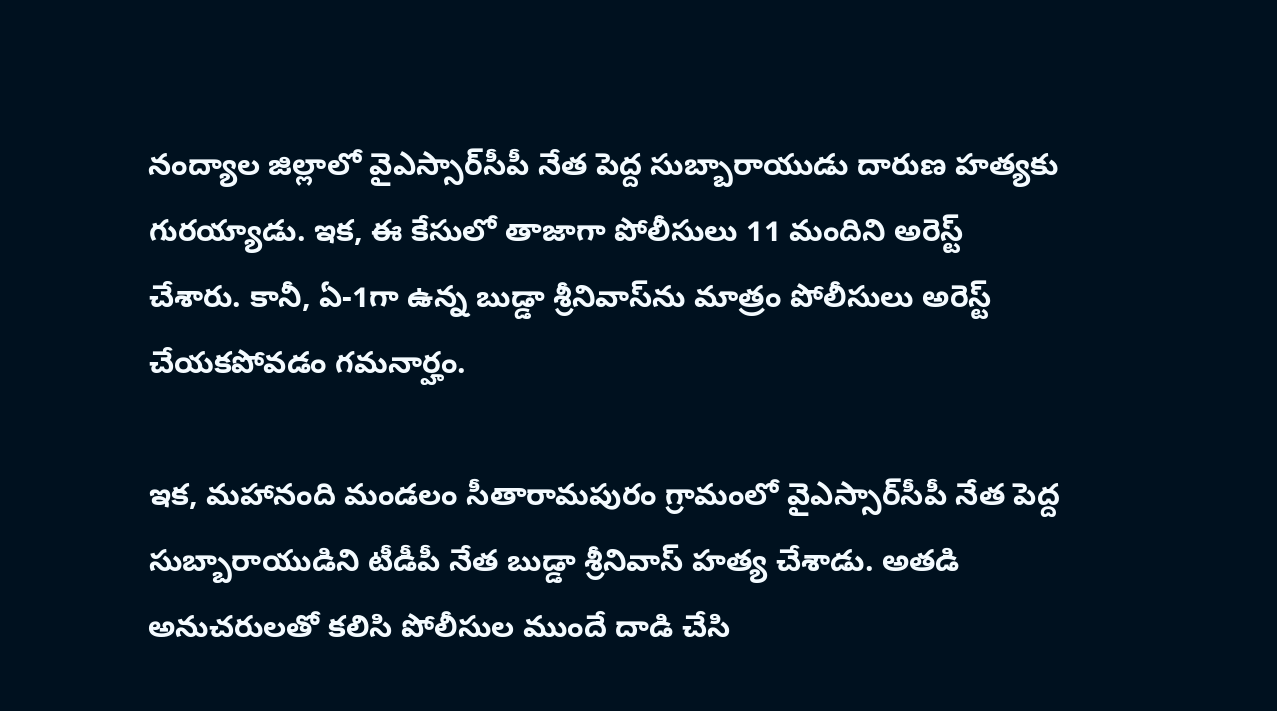నంద్యాల జిల్లాలో వైఎస్సార్‌సీపీ నేత పెద్ద సుబ్బారాయుడు దారుణ హత్యకు గురయ్యాడు. ఇక, ఈ కేసులో తాజాగా పోలీసులు 11 మందిని అరెస్ట్‌ చేశారు. కానీ, ఏ-1గా ఉన్న బుడ్డా శ్రీనివాస్‌ను మాత్రం పోలీసులు అరెస్ట్‌ చేయకపోవడం గమనార్హం.

ఇక, మహానంది మండలం సీతారామపురం గ్రామంలో వైఎస్సార్‌సీపీ నేత పెద్ద సుబ్బారాయుడిని టీడీపీ నేత బుడ్డా శ్రీనివాస్‌ హత్య చేశాడు. అతడి అనుచరులతో కలిసి పోలీసుల ముందే దాడి చేసి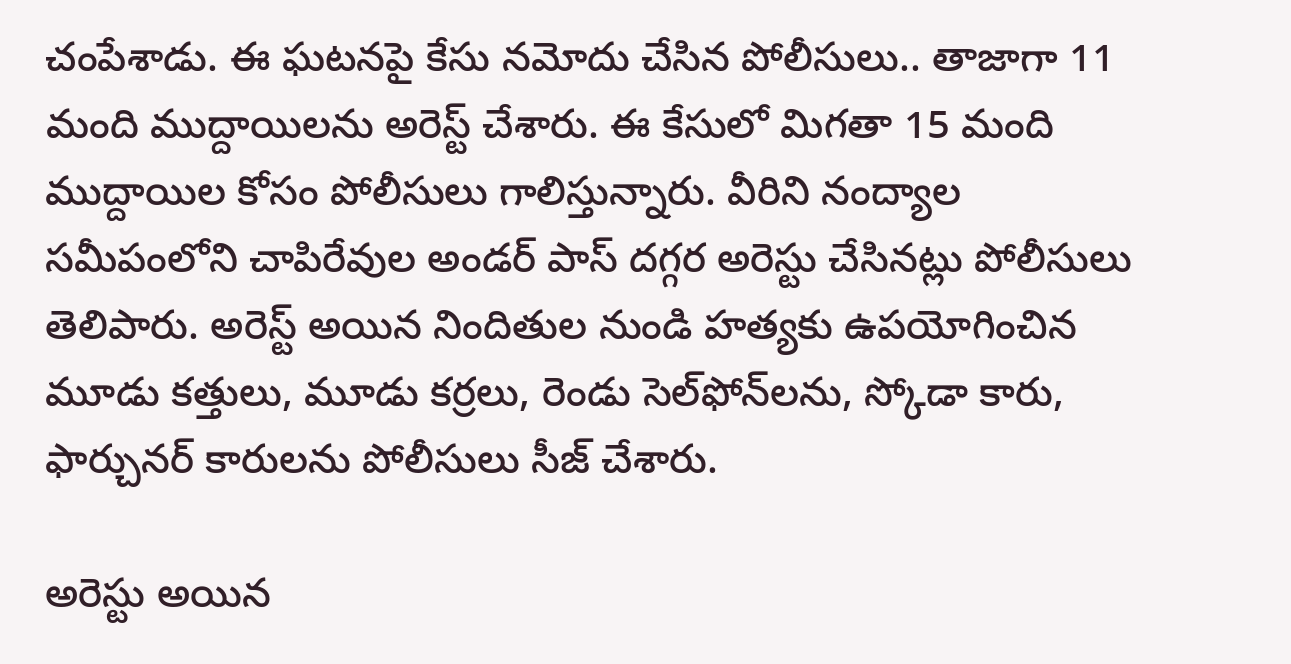చంపేశాడు. ఈ ఘటనపై కేసు నమోదు చేసిన పోలీసులు.. తాజాగా 11 మంది ముద్దాయిలను అరెస్ట్‌ చేశారు. ఈ కేసులో మిగతా 15 మంది ముద్దాయిల కోసం పోలీసులు గాలిస్తున్నారు. వీరిని నంద్యాల సమీపంలోని చాపిరేవుల అండర్ పాస్ దగ్గర అరెస్టు చేసినట్లు పోలీసులు తెలిపారు. అరెస్ట్ అయిన నిందితుల నుండి హత్యకు ఉపయోగించిన మూడు కత్తులు, మూడు కర్రలు, రెండు సెల్‌ఫోన్‌లను, స్కోడా కారు, ఫార్చునర్ కారులను పోలీసులు సీజ్‌ చేశారు.

అరెస్టు అయిన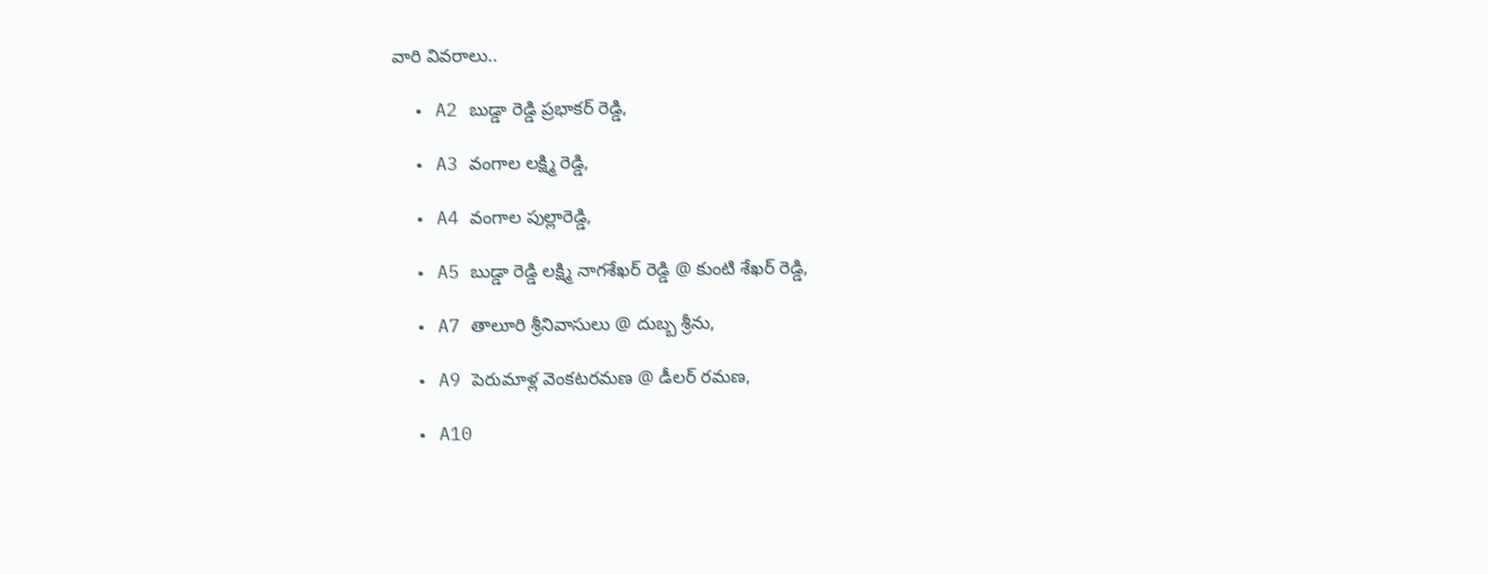వారి వివరాలు..

  • A2 బుడ్డా రెడ్డి ప్రభాకర్ రెడ్డి,

  • A3 వంగాల లక్ష్మి రెడ్డి,

  • A4 వంగాల పుల్లారెడ్డి,

  • A5 బుడ్డా రెడ్డి లక్ష్మి నాగశేఖర్ రెడ్డి @ కుంటి శేఖర్ రెడ్డి,

  • A7 తాలూరి శ్రీనివాసులు @ దుబ్బ శ్రీను,

  • A9 పెరుమాళ్ల వెంకటరమణ @ డీలర్ రమణ,

  • A10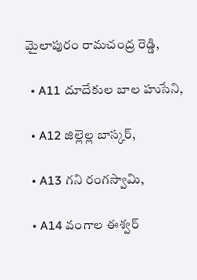మైలాపురం రామచంద్ర రెడ్డి,

  • A11 దూదేకుల బాల హుసేని,

  • A12 జిల్లెల్ల బాస్కర్,

  • A13 గని రంగస్వామి,

  • A14 వంగాల ఈశ్వర్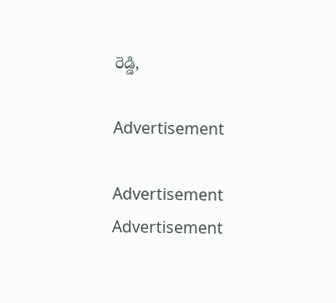రెడ్డి,

Advertisement

Advertisement
Advertisement